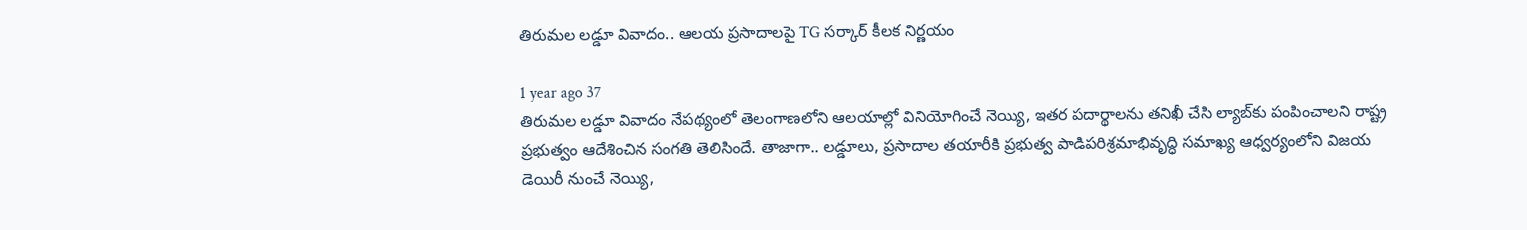తిరుమల లడ్డూ వివాదం.. ఆలయ ప్రసాదాలపై TG సర్కార్ కీలక నిర్ణయం

1 year ago 37
తిరుమల లడ్డూ వివాదం నేపథ్యంలో తెలంగాణలోని ఆలయాల్లో వినియోగించే నెయ్యి, ఇతర పదార్థాలను తనిఖీ చేసి ల్యాబ్‌కు పంపించాలని రాష్ట్ర ప్రభుత్వం ఆదేశించిన సంగతి తెలిసిందే. తాజాగా.. లడ్డూలు, ప్రసాదాల తయారీకి ప్రభుత్వ పాడిపరిశ్రమాభివృద్ధి సమాఖ్య ఆధ్వర్యంలోని విజయ డెయిరీ నుంచే నెయ్యి,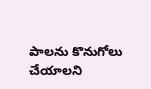పాలను కొనుగోలు చేయాలని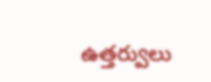ఉత్తర్వులు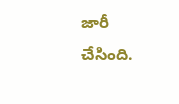జారీ చేసింది.